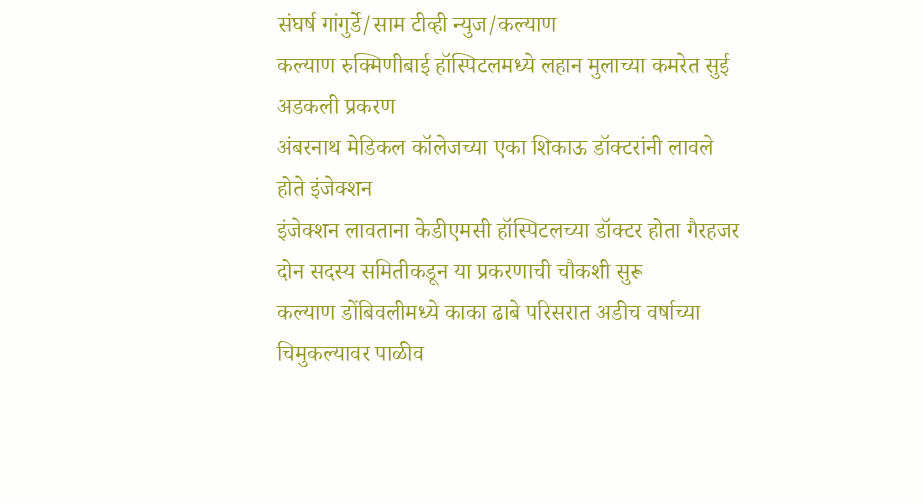संघर्ष गांगुर्डे/साम टीव्ही न्युज/कल्याण
कल्याण रुक्मिणीबाई हॉस्पिटलमध्ये लहान मुलाच्या कमरेत सुई अडकली प्रकरण
अंबरनाथ मेडिकल कॉलेजच्या एका शिकाऊ डॉक्टरांनी लावले होते इंजेक्शन
इंजेक्शन लावताना केडीएमसी हॉस्पिटलच्या डॉक्टर होता गैरहजर
दोन सदस्य समितीकडून या प्रकरणाची चौकशी सुरू
कल्याण डोंबिवलीमध्ये काका ढाबे परिसरात अडीच वर्षाच्या चिमुकल्यावर पाळीव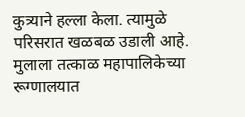कुत्र्याने हल्ला केला. त्यामुळे परिसरात खळबळ उडाली आहे. मुलाला तत्काळ महापालिकेच्या रूग्णालयात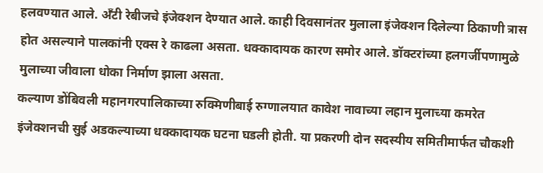हलवण्यात आले. अँटी रेबीजचे इंजेक्शन देण्यात आले. काही दिवसानंतर मुलाला इंजेक्शन दिलेल्या ठिकाणी त्रास होत असल्याने पालकांनी एक्स रे काढला असता. धक्कादायक कारण समोर आले. डॉक्टरांच्या हलगर्जीपणामुळे मुलाच्या जीवाला धोका निर्माण झाला असता.
कल्याण डोंबिवली महानगरपालिकाच्या रुक्मिणीबाई रुग्णालयात कावेश नावाच्या लहान मुलाच्या कमरेत इंजेक्शनची सुई अडकल्याच्या धक्कादायक घटना घडली होती. या प्रकरणी दोन सदस्यीय समितीमार्फत चौकशी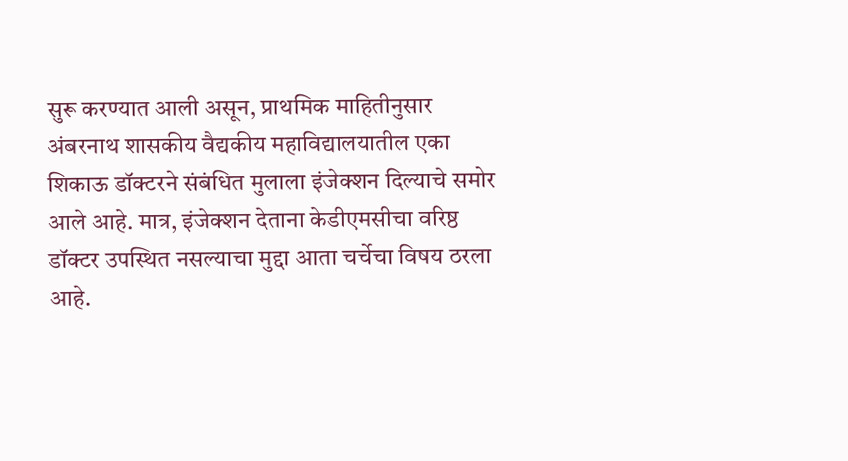सुरू करण्यात आली असून, प्राथमिक माहितीनुसार अंबरनाथ शासकीय वैद्यकीय महाविद्यालयातील एका शिकाऊ डॉक्टरने संबंधित मुलाला इंजेक्शन दिल्याचे समोर आले आहे. मात्र, इंजेक्शन देताना केडीएमसीचा वरिष्ठ डॉक्टर उपस्थित नसल्याचा मुद्दा आता चर्चेचा विषय ठरला आहे.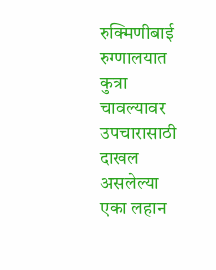रुक्मिणीबाई रुग्णालयात कुत्रा चावल्यावर उपचारासाठी दाखल असलेल्या एका लहान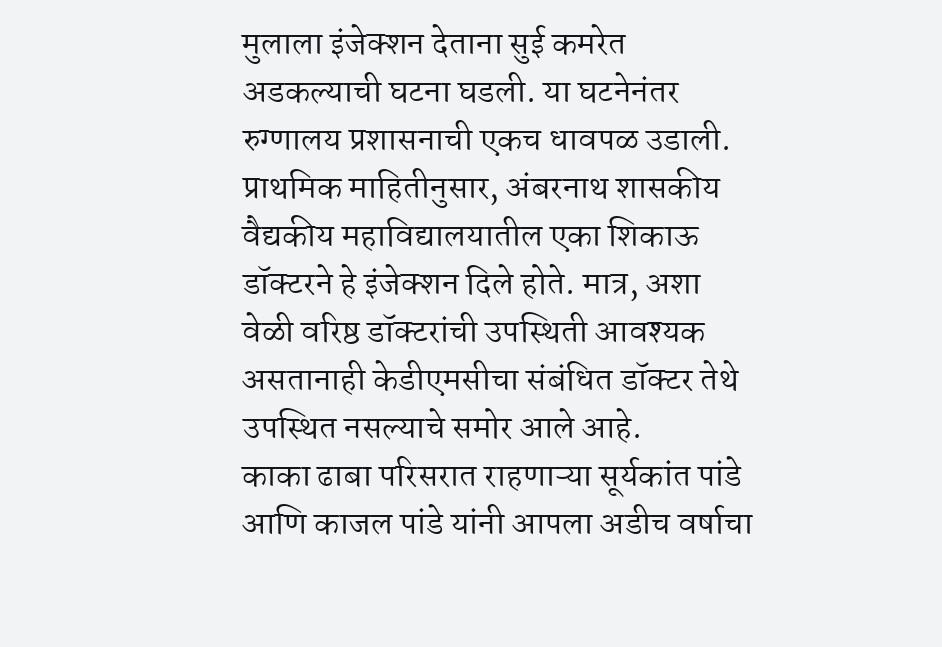मुलाला इंजेक्शन देताना सुई कमरेत अडकल्याची घटना घडली. या घटनेनंतर रुग्णालय प्रशासनाची एकच धावपळ उडाली. प्राथमिक माहितीनुसार, अंबरनाथ शासकीय वैद्यकीय महाविद्यालयातील एका शिकाऊ डॉक्टरने हे इंजेक्शन दिले होते. मात्र, अशा वेळी वरिष्ठ डॉक्टरांची उपस्थिती आवश्यक असतानाही केडीएमसीचा संबंधित डॉक्टर तेथे उपस्थित नसल्याचे समोर आले आहे.
काका ढाबा परिसरात राहणाऱ्या सूर्यकांत पांडे आणि काजल पांडे यांनी आपला अडीच वर्षाचा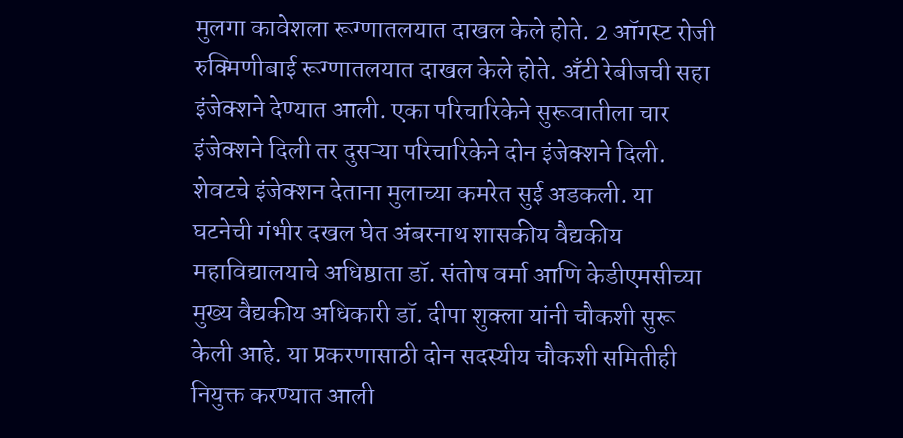मुलगा कावेशला रूग्णातलयात दाखल केले होते. 2 ऑगस्ट रोजी रुक्मिणीबाई रूग्णातलयात दाखल केले होते. अँटी रेबीजची सहा इंजेक्शने देण्यात आली. एका परिचारिकेने सुरूवातीला चार इंजेक्शने दिली तर दुसऱ्या परिचारिकेने दोन इंजेक्शने दिली. शेवटचे इंजेक्शन देताना मुलाच्या कमरेत सुई अडकली. या घटनेची गंभीर दखल घेत अंबरनाथ शासकीय वैद्यकीय महाविद्यालयाचे अधिष्ठाता डॉ. संतोष वर्मा आणि केडीएमसीच्या मुख्य वैद्यकीय अधिकारी डॉ. दीपा शुक्ला यांनी चौकशी सुरू केली आहे. या प्रकरणासाठी दोन सदस्यीय चौकशी समितीही नियुक्त करण्यात आली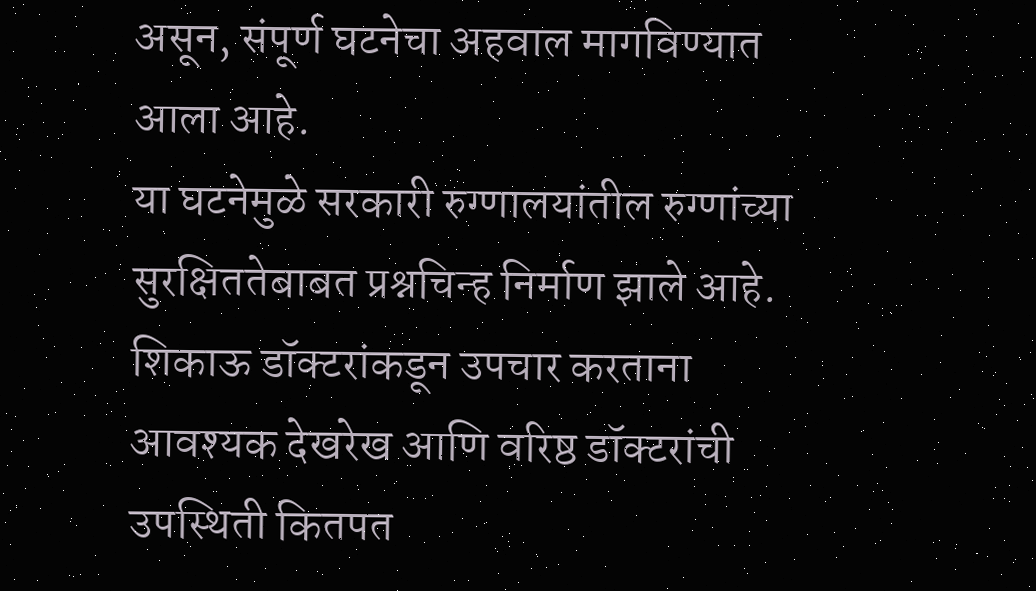असून, संपूर्ण घटनेचा अहवाल मागविण्यात आला आहे.
या घटनेमुळे सरकारी रुग्णालयांतील रुग्णांच्या सुरक्षिततेबाबत प्रश्नचिन्ह निर्माण झाले आहे. शिकाऊ डॉक्टरांकडून उपचार करताना आवश्यक देखरेख आणि वरिष्ठ डॉक्टरांची उपस्थिती कितपत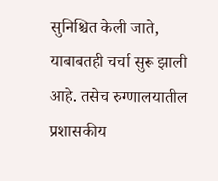सुनिश्चित केली जाते, याबाबतही चर्चा सुरू झाली आहे. तसेच रुग्णालयातील प्रशासकीय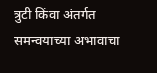त्रुटी किंवा अंतर्गत समन्वयाच्या अभावाचा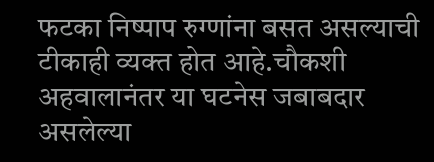फटका निष्पाप रुग्णांना बसत असल्याची टीकाही व्यक्त होत आहे.चौकशी अहवालानंतर या घटनेस जबाबदार असलेल्या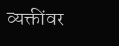व्यक्तींवर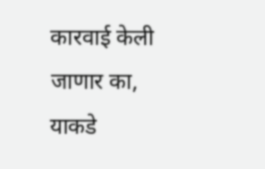कारवाई केली जाणार का, याकडे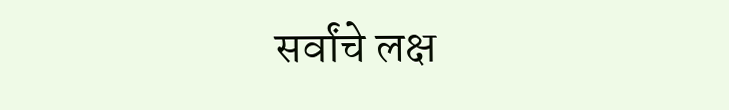सर्वांचे लक्ष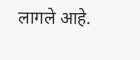लागले आहे.